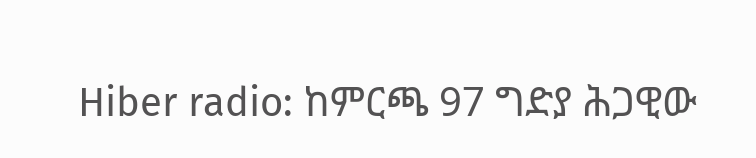Hiber radio: ከምርጫ 97 ግድያ ሕጋዊው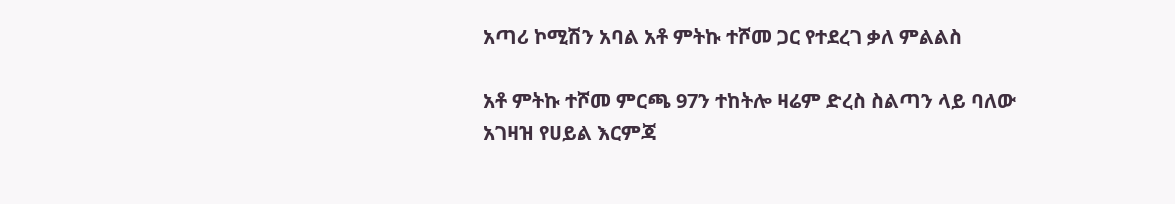አጣሪ ኮሚሽን አባል አቶ ምትኩ ተሾመ ጋር የተደረገ ቃለ ምልልስ

አቶ ምትኩ ተሾመ ምርጫ 97ን ተከትሎ ዛሬም ድረስ ስልጣን ላይ ባለው አገዛዝ የሀይል እርምጃ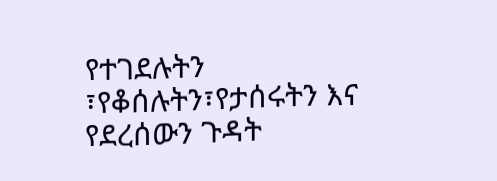የተገደሉትን ፣የቆሰሉትን፣የታሰሩትን እና የደረሰውን ጉዳት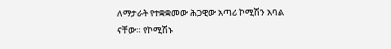ለማታራት የተቋቋመው ሕጋዊው አጣሪ ኮሚሽን አባል ናቸው። የኮሚሽኑ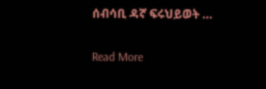ሰብሳቢ ዳኛ ፍሩህይወት …

Read More